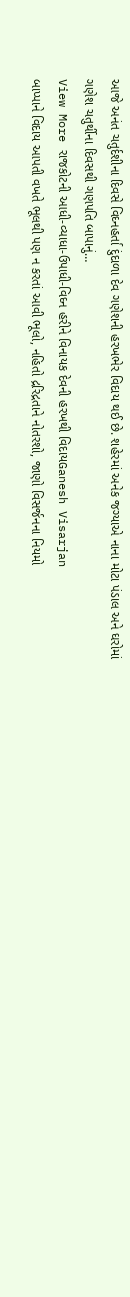આજે અનંત ચતુર્દશીના દિવસે વિઘ્નહર્તા દુંદાળા દેવ ગણેશની હરખભેર વિદાય થઈ છે. શહેરમાં અનેક જગ્યાએ નાના મોટા પંડાલ અને ઘરોમાં ગણેશ ચતુર્થીના દિવસથી ગણપતિ બાપાનું…
View More રાજકોટની આધી-વ્યાધા-ઉપાધી-વિઘ્ન હરીને વિનાયક દેવની હરખથી વિદાયGanesh Visarjan
બાપ્પાને વિદાય આપતી વખતે ભૂલથી પણ ન કરતાં આવી ભૂલો, નહિતો દ્રરિદ્રતાને નોતરશો, જાણો વિસર્જનના નિયમો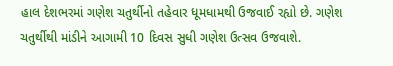હાલ દેશભરમાં ગણેશ ચતુર્થીનો તહેવાર ધૂમધામથી ઉજવાઈ રહ્યો છે. ગણેશ ચતુર્થીથી માંડીને આગામી 10 દિવસ સુધી ગણેશ ઉત્સવ ઉજવાશે.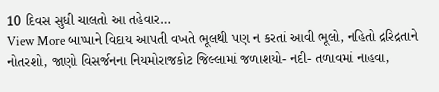10 દિવસ સુધી ચાલતો આ તહેવાર…
View More બાપ્પાને વિદાય આપતી વખતે ભૂલથી પણ ન કરતાં આવી ભૂલો, નહિતો દ્રરિદ્રતાને નોતરશો, જાણો વિસર્જનના નિયમોરાજકોટ જિલ્લામાં જળાશયો- નદી- તળાવમાં નાહવા,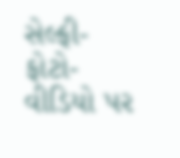સેલ્ફી-ફોટો-વીડિયો પર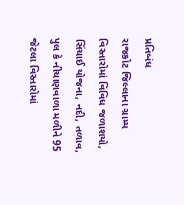પ્રતિબંધ
રાજકોટ જિલ્લાના ગ્રામ્ય વિસ્તારોમાં વિવિધ જળાશયો, સિંચાઈ યોજના, નદી, તળાવ, પુલ કે નીચાણવાળા મળીને 95 જેટલા વિસ્તારોમાં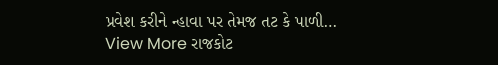પ્રવેશ કરીને ન્હાવા પર તેમજ તટ કે પાળી…
View More રાજકોટ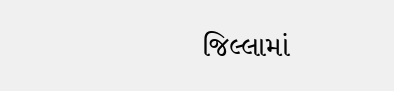જિલ્લામાં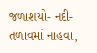જળાશયો- નદી- તળાવમાં નાહવા,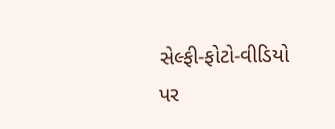સેલ્ફી-ફોટો-વીડિયો પર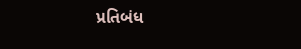પ્રતિબંધ